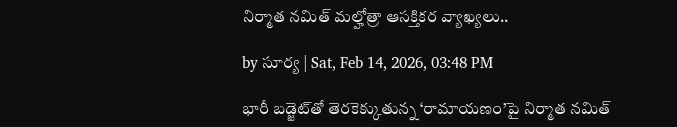నిర్మాత నమిత్ మల్హోత్రా ఆసక్తికర వ్యాఖ్యలు..

by సూర్య | Sat, Feb 14, 2026, 03:48 PM

భారీ బడ్జెట్‌తో తెరకెక్కుతున్న ‘రామాయణం’పై నిర్మాత నమిత్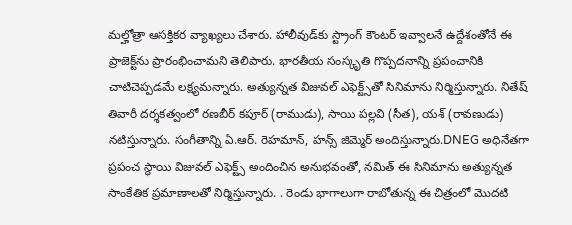మల్హోత్రా ఆసక్తికర వ్యాఖ్యలు చేశారు. హాలీవుడ్‌కు స్ట్రాంగ్ కౌంటర్ ఇవ్వాలనే ఉద్దేశంతోనే ఈ ప్రాజెక్ట్‌ను ప్రారంభించామని తెలిపారు. భారతీయ సంస్కృతి గొప్పదనాన్ని ప్రపంచానికి చాటిచెప్పడమే లక్ష్యమన్నారు. అత్యున్నత విజువల్ ఎఫెక్ట్స్‌తో సినిమాను నిర్మిస్తున్నారు. నితేష్ తివారీ దర్శకత్వంలో రణబీర్ కపూర్ (రాముడు), సాయి పల్లవి (సీత), యశ్ (రావణుడు) నటిస్తున్నారు. సంగీతాన్ని ఏ.ఆర్. రెహమాన్, హన్స్ జిమ్మెర్ అందిస్తున్నారు.DNEG అధినేతగా ప్రపంచ స్థాయి విజువల్ ఎఫెక్ట్స్ అందించిన అనుభవంతో, నమిత్ ఈ సినిమాను అత్యున్నత సాంకేతిక ప్రమాణాలతో నిర్మిస్తున్నారు. . రెండు భాగాలుగా రాబోతున్న ఈ చిత్రంలో మొదటి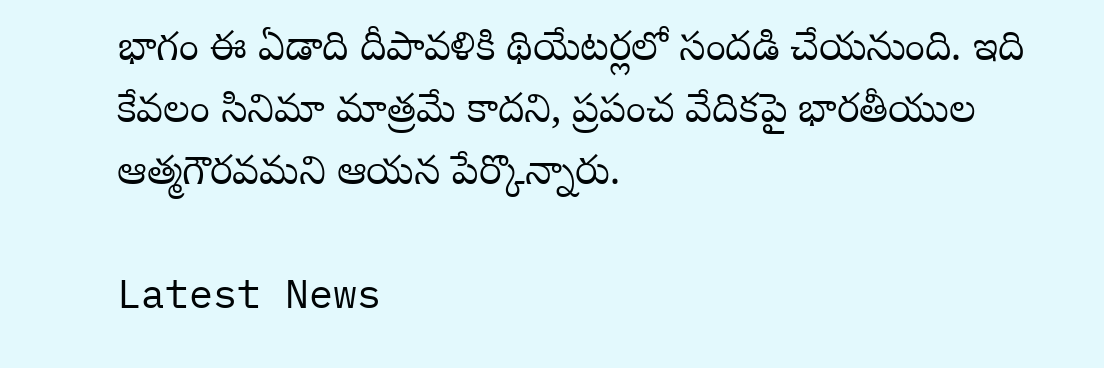భాగం ఈ ఏడాది దీపావళికి థియేటర్లలో సందడి చేయనుంది. ఇది కేవలం సినిమా మాత్రమే కాదని, ప్రపంచ వేదికపై భారతీయుల ఆత్మగౌరవమని ఆయన పేర్కొన్నారు.

Latest News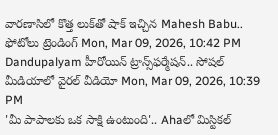వారణాసిలో కొత్త లుక్‌తో షాక్ ఇచ్చిన Mahesh Babu.. ఫోటోలు ట్రెండింగ్ Mon, Mar 09, 2026, 10:42 PM
Dandupalyam హీరోయిన్ ట్రాన్స్‌ఫర్మేషన్.. సోషల్ మీడియాలో వైరల్ వీడియో Mon, Mar 09, 2026, 10:39 PM
'మీ పాపాలకు ఒక సాక్షి ఉంటుంది'.. Ahaలో మిస్టికల్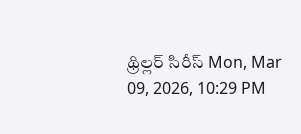థ్రిల్లర్ సిరీస్ Mon, Mar 09, 2026, 10:29 PM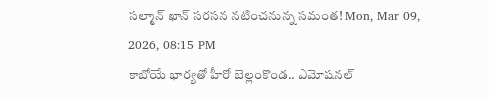సల్మాన్ ఖాన్ సరసన నటించనున్న సమంత! Mon, Mar 09, 2026, 08:15 PM
కాబోయే భార్యతో హీరో బెల్లంకొండ.. ఎమోషనల్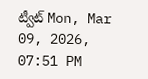ట్వీట్ Mon, Mar 09, 2026, 07:51 PM